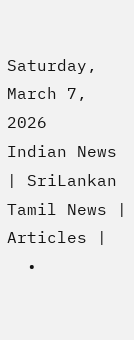Saturday, March 7, 2026
Indian News | SriLankan Tamil News | Articles |
  •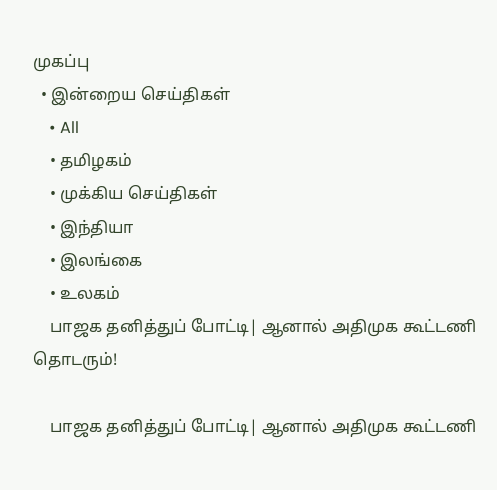முகப்பு
  • இன்றைய செய்திகள்
    • All
    • தமிழகம்
    • முக்கிய செய்திகள்
    • இந்தியா
    • இலங்கை
    • உலகம்
    பாஜக தனித்துப் போட்டி| ஆனால் அதிமுக கூட்டணி தொடரும்!

    பாஜக தனித்துப் போட்டி| ஆனால் அதிமுக கூட்டணி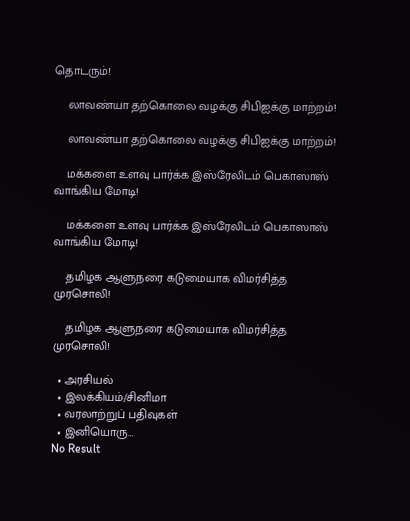தொடரும்!

    லாவண்யா தற்கொலை வழக்கு சிபிஐக்கு மாற்றம்!

    லாவண்யா தற்கொலை வழக்கு சிபிஐக்கு மாற்றம்!

    மக்களை உளவு பார்க்க இஸ்ரேலிடம் பெகாஸாஸ் வாங்கிய மோடி!

    மக்களை உளவு பார்க்க இஸ்ரேலிடம் பெகாஸாஸ் வாங்கிய மோடி!

    தமிழக ஆளுநரை கடுமையாக விமர்சித்த முரசொலி!

    தமிழக ஆளுநரை கடுமையாக விமர்சித்த முரசொலி!

  • அரசியல்
  • இலக்கியம்/சினிமா
  • வரலாற்றுப் பதிவுகள்
  • இனியொரு…
No Result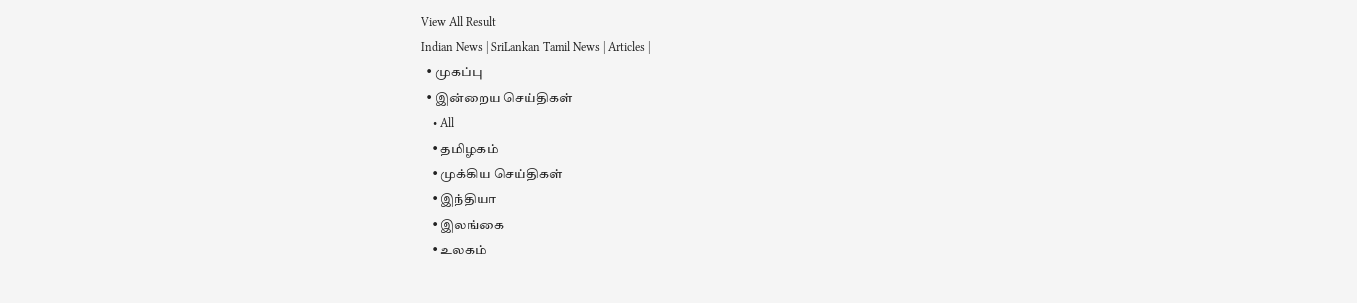View All Result
Indian News | SriLankan Tamil News | Articles |
  • முகப்பு
  • இன்றைய செய்திகள்
    • All
    • தமிழகம்
    • முக்கிய செய்திகள்
    • இந்தியா
    • இலங்கை
    • உலகம்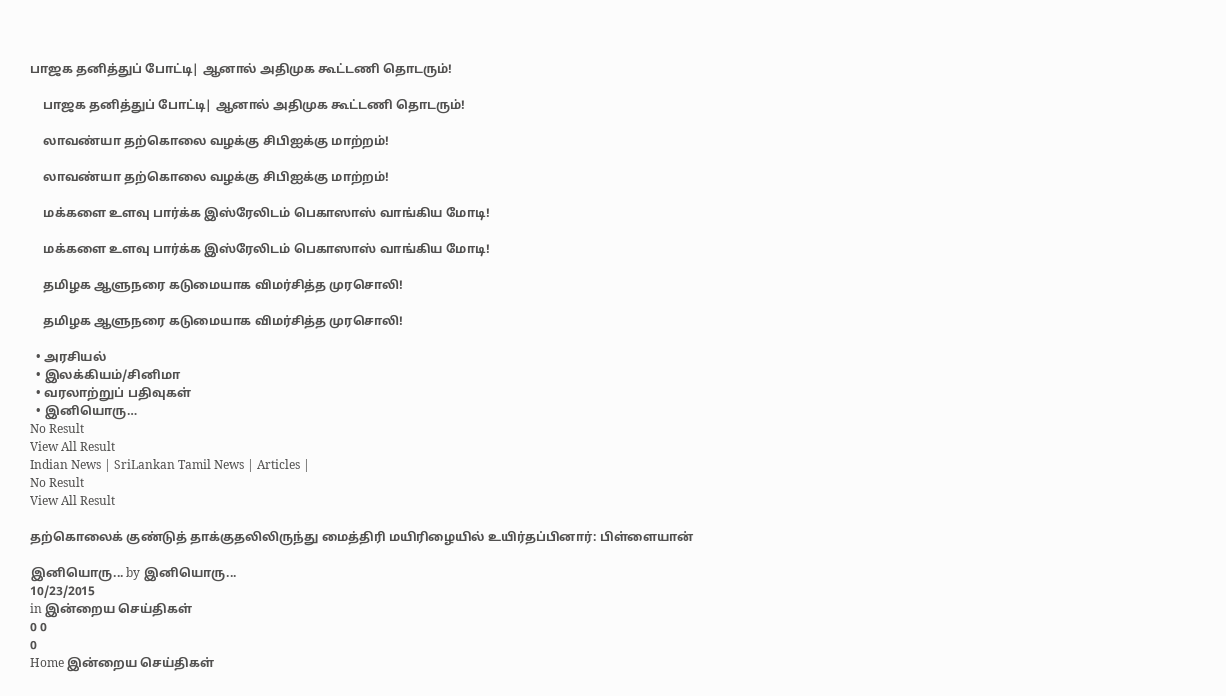பாஜக தனித்துப் போட்டி| ஆனால் அதிமுக கூட்டணி தொடரும்!

    பாஜக தனித்துப் போட்டி| ஆனால் அதிமுக கூட்டணி தொடரும்!

    லாவண்யா தற்கொலை வழக்கு சிபிஐக்கு மாற்றம்!

    லாவண்யா தற்கொலை வழக்கு சிபிஐக்கு மாற்றம்!

    மக்களை உளவு பார்க்க இஸ்ரேலிடம் பெகாஸாஸ் வாங்கிய மோடி!

    மக்களை உளவு பார்க்க இஸ்ரேலிடம் பெகாஸாஸ் வாங்கிய மோடி!

    தமிழக ஆளுநரை கடுமையாக விமர்சித்த முரசொலி!

    தமிழக ஆளுநரை கடுமையாக விமர்சித்த முரசொலி!

  • அரசியல்
  • இலக்கியம்/சினிமா
  • வரலாற்றுப் பதிவுகள்
  • இனியொரு…
No Result
View All Result
Indian News | SriLankan Tamil News | Articles |
No Result
View All Result

தற்கொலைக் குண்டுத் தாக்குதலிலிருந்து மைத்திரி மயிரிழையில் உயிர்தப்பினார்: பிள்ளையான்

இனியொரு... by இனியொரு...
10/23/2015
in இன்றைய செய்திகள்
0 0
0
Home இன்றைய செய்திகள்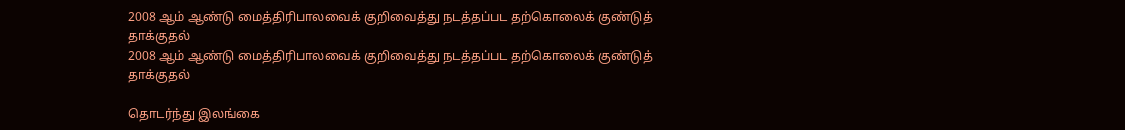2008 ஆம் ஆண்டு மைத்திரிபாலவைக் குறிவைத்து நடத்தப்பட தற்கொலைக் குண்டுத் தாக்குதல்
2008 ஆம் ஆண்டு மைத்திரிபாலவைக் குறிவைத்து நடத்தப்பட தற்கொலைக் குண்டுத் தாக்குதல்

தொடர்ந்து இலங்கை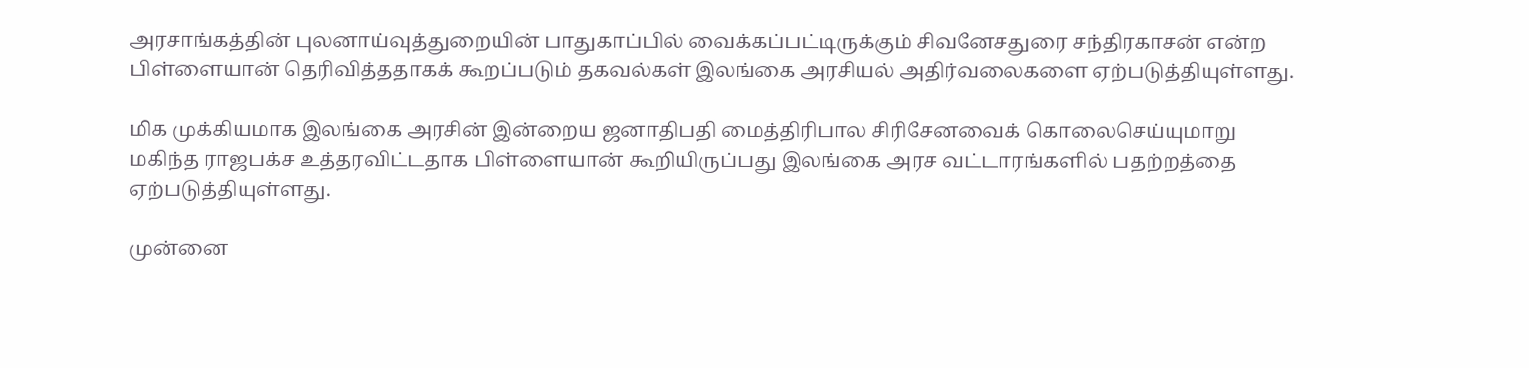அரசாங்கத்தின் புலனாய்வுத்துறையின் பாதுகாப்பில் வைக்கப்பட்டிருக்கும் சிவனேசதுரை சந்திரகாசன் என்ற பிள்ளையான் தெரிவித்ததாகக் கூறப்படும் தகவல்கள் இலங்கை அரசியல் அதிர்வலைகளை ஏற்படுத்தியுள்ளது.

மிக முக்கியமாக இலங்கை அரசின் இன்றைய ஜனாதிபதி மைத்திரிபால சிரிசேனவைக் கொலைசெய்யுமாறு மகிந்த ராஜபக்ச உத்தரவிட்டதாக பிள்ளையான் கூறியிருப்பது இலங்கை அரச வட்டாரங்களில் பதற்றத்தை ஏற்படுத்தியுள்ளது.

முன்னை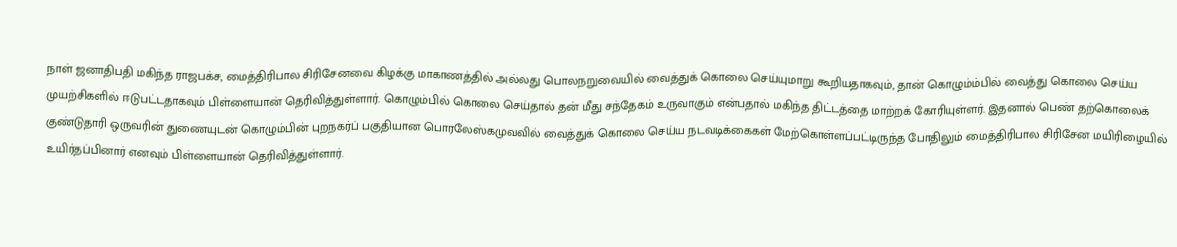நாள் ஜனாதிபதி மகிந்த ராஜபக்ச, மைத்திரிபால சிரிசேனவை கிழக்கு மாகாணத்தில் அல்லது பொலநறுவையில் வைத்துக் கொலை செய்யுமாறு கூறியதாகவும், தான் கொழும்ம்பில் வைத்து கொலை செய்ய முயற்சிகளில் ஈடுபட்டதாகவும் பிள்ளையான் தெரிவித்துள்ளார். கொழும்பில் கொலை செய்தால் தன் மீது சந்தேகம் உருவாகும் என்பதால் மகிந்த திட்டத்தை மாற்றக் கோரியுள்ளர். இதனால் பெண் தற்கொலைக் குண்டுதாரி ஒருவரின் துணையுடன் கொழும்பின் புறநகர்ப் பகுதியான பொரலேஸ்கமுவவில் வைத்துக் கொலை செய்ய நடவடிக்கைகள் மேற்கொள்ளப்பட்டிருந்த போதிலும் மைத்திரிபால சிரிசேன மயிரிழையில் உயிர்தப்பினார் எனவும் பிள்ளையான் தெரிவித்துள்ளார்.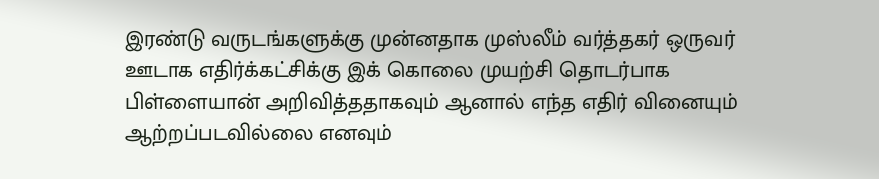இரண்டு வருடங்களுக்கு முன்னதாக முஸ்லீம் வர்த்தகர் ஒருவர் ஊடாக எதிர்க்கட்சிக்கு இக் கொலை முயற்சி தொடர்பாக பிள்ளையான் அறிவித்ததாகவும் ஆனால் எந்த எதிர் வினையும் ஆற்றப்படவில்லை எனவும்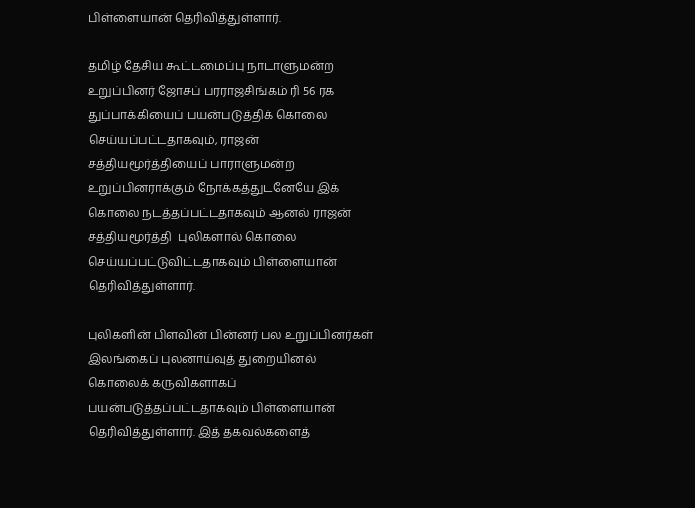பிள்ளையான் தெரிவித்துள்ளார்.

தமிழ் தேசிய கூட்டமைப்பு நாடாளுமன்ற உறுப்பினர் ஜோசப் பரராஜசிங்கம் ரி 56 ரக துப்பாக்கியைப் பயன்படுத்திக் கொலை செய்யப்பட்டதாகவும், ராஜன் சத்தியமூர்த்தியைப் பாராளுமன்ற உறுப்பினராக்கும் நோக்கத்துடனேயே இக் கொலை நடத்தப்பட்டதாகவும் ஆனல் ராஜன் சத்தியமூர்த்தி  புலிகளால் கொலை செய்யப்பட்டுவிட்டதாகவும் பிள்ளையான் தெரிவித்துள்ளார்.

புலிகளின் பிளவின் பின்னர் பல உறுப்பினர்கள் இலங்கைப் புலனாய்வுத் துறையினல் கொலைக் கருவிகளாகப் பயன்படுத்தப்பட்டதாகவும் பிள்ளையான் தெரிவித்துள்ளார். இத் தகவல்களைத்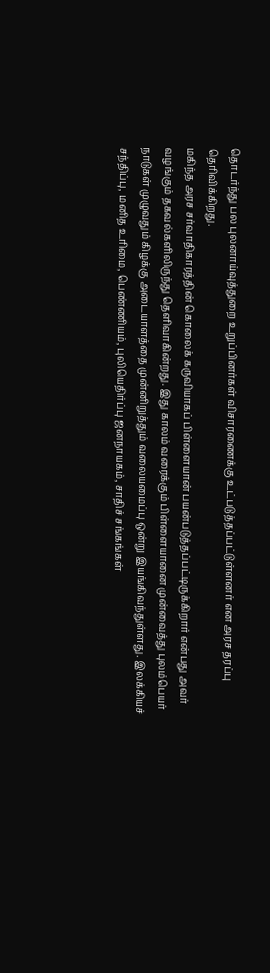தொடர்ந்து பல புலனாய்வுத்துறை உறுப்பினர்கள் விசாரணைக்கு உட்படுத்தப்பட்டுள்ளனர் என அரச தரப்பு தெரிவிக்கிறது.
மகிந்த அரச சர்வாதிகாரத்தின் கொலைக் கருவியாகப் பிள்ளையான் பயன்படுத்தப்பட்டிருக்கிறார் என்பது அவர் வழங்கும் தகவல்களிலிருந்து தெளிவாகின்றது. இது காலம் வரைக்கும் பிள்ளையானை முன்வைத்து புலம்பெயர் நாடுகள் முழுவதும் கிழக்கு அடையாளத்தை முன்னிறுத்தும் வலையமைப்பு ஒன்று இயங்கிவந்துள்ளது. இலக்கியச் சந்திப்பு, மனித உரிமை, பெண்ணியம், புலியெதிர்ப்பு ஜனநாயகம், சாதிச் சங்கங்கள்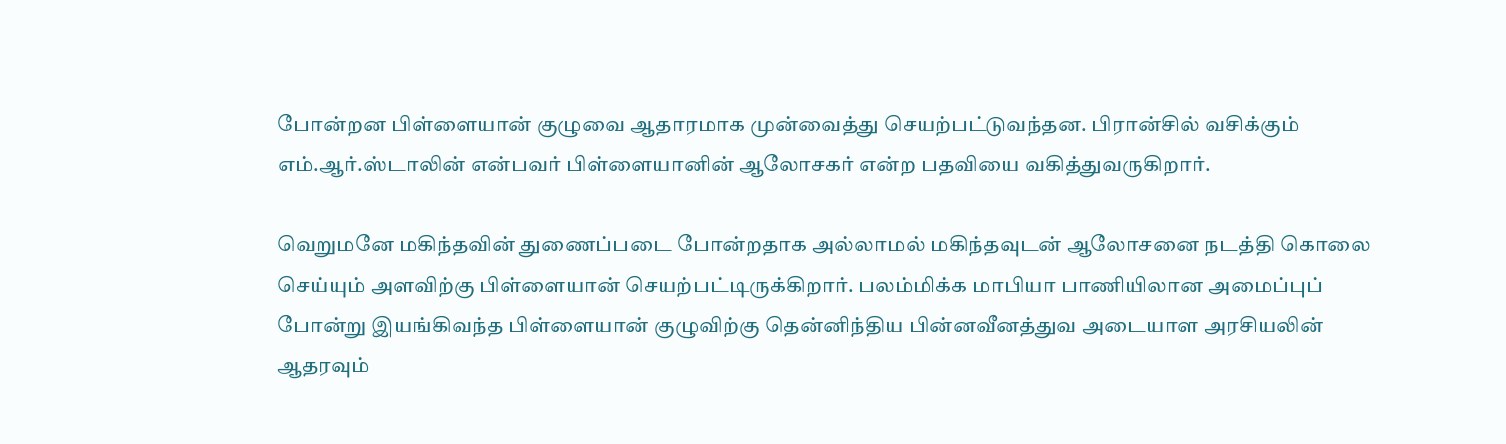போன்றன பிள்ளையான் குழுவை ஆதாரமாக முன்வைத்து செயற்பட்டுவந்தன. பிரான்சில் வசிக்கும் எம்.ஆர்.ஸ்டாலின் என்பவர் பிள்ளையானின் ஆலோசகர் என்ற பதவியை வகித்துவருகிறார்.

வெறுமனே மகிந்தவின் துணைப்படை போன்றதாக அல்லாமல் மகிந்தவுடன் ஆலோசனை நடத்தி கொலை செய்யும் அளவிற்கு பிள்ளையான் செயற்பட்டிருக்கிறார். பலம்மிக்க மாபியா பாணியிலான அமைப்புப் போன்று இயங்கிவந்த பிள்ளையான் குழுவிற்கு தென்னிந்திய பின்னவீனத்துவ அடையாள அரசியலின் ஆதரவும்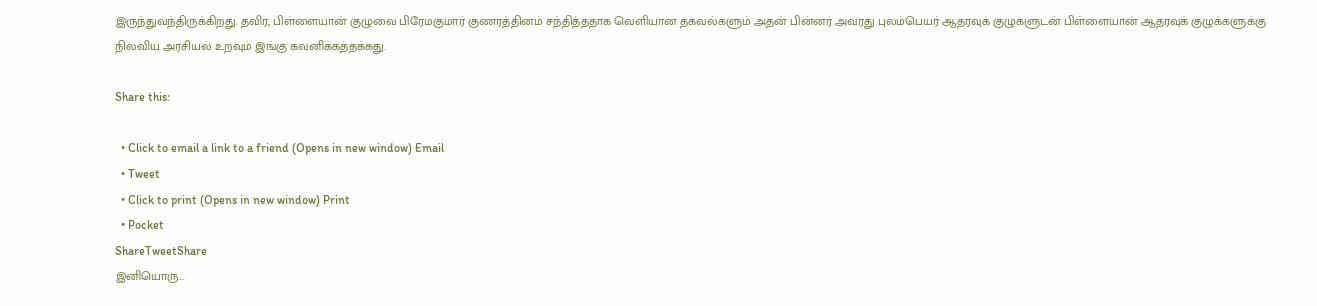இருந்துவந்திருக்கிறது. தவிர, பிள்ளையான் குழுவை பிரேமகுமார் குணரத்தினம் சந்தித்ததாக வெளியான தகவல்களும் அதன் பின்னர் அவரது புலம்பெயர் ஆதரவுக் குழுகளுடன் பிள்ளையான் ஆதரவுக் குழுக்களுக்கு நிலவிய அரசியல் உறவும் இங்கு கவனிக்கத்தக்கது.

Share this:

  • Click to email a link to a friend (Opens in new window) Email
  • Tweet
  • Click to print (Opens in new window) Print
  • Pocket
ShareTweetShare
இனியொரு...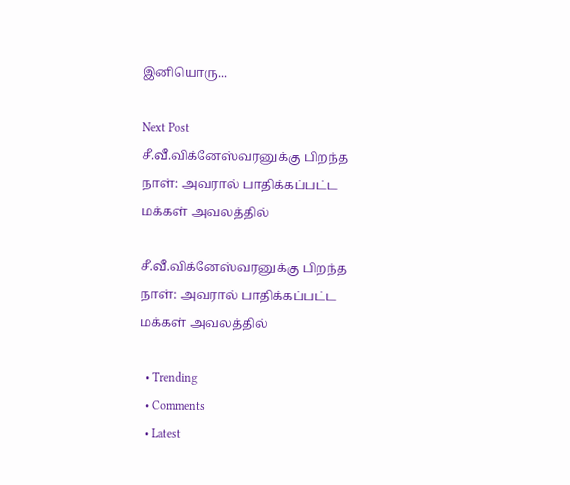இனியொரு...

Next Post
சீ.வீ.விக்னேஸ்வரனுக்கு பிறந்த நாள்: அவரால் பாதிக்கப்பட்ட மக்கள் அவலத்தில்

சீ.வீ.விக்னேஸ்வரனுக்கு பிறந்த நாள்: அவரால் பாதிக்கப்பட்ட மக்கள் அவலத்தில்

  • Trending
  • Comments
  • Latest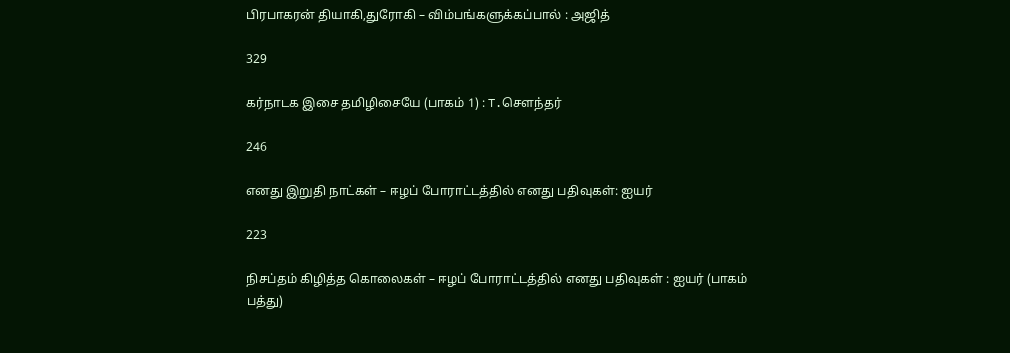பிரபாகரன் தியாகி,துரோகி – விம்பங்களுக்கப்பால் : அஜித்

329

கர்நாடக இசை தமிழிசையே (பாகம் 1) : T.செளந்தர்

246

எனது இறுதி நாட்கள் – ஈழப் போராட்டத்தில் எனது பதிவுகள்: ஐயர்

223

நிசப்தம் கிழித்த கொலைகள் – ஈழப் போராட்டத்தில் எனது பதிவுகள் : ஐயர் (பாகம் பத்து)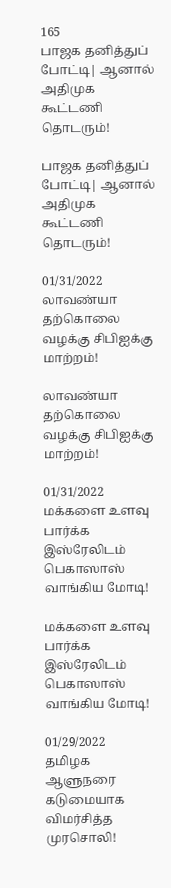165
பாஜக தனித்துப் போட்டி| ஆனால் அதிமுக கூட்டணி தொடரும்!

பாஜக தனித்துப் போட்டி| ஆனால் அதிமுக கூட்டணி தொடரும்!

01/31/2022
லாவண்யா தற்கொலை வழக்கு சிபிஐக்கு மாற்றம்!

லாவண்யா தற்கொலை வழக்கு சிபிஐக்கு மாற்றம்!

01/31/2022
மக்களை உளவு பார்க்க இஸ்ரேலிடம் பெகாஸாஸ் வாங்கிய மோடி!

மக்களை உளவு பார்க்க இஸ்ரேலிடம் பெகாஸாஸ் வாங்கிய மோடி!

01/29/2022
தமிழக ஆளுநரை கடுமையாக விமர்சித்த முரசொலி!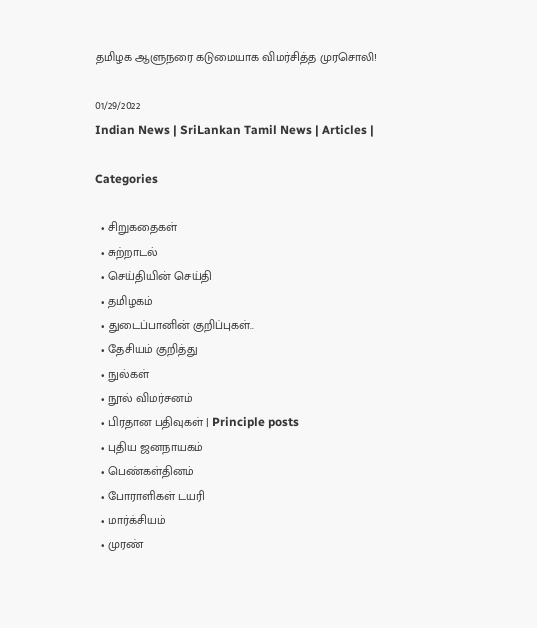தமிழக ஆளுநரை கடுமையாக விமர்சித்த முரசொலி!

01/29/2022
Indian News | SriLankan Tamil News | Articles |

Categories

  • சிறுகதைகள்
  • சுற்றாடல்
  • செய்தியின் செய்தி
  • தமிழகம்
  • துடைப்பானின் குறிப்புகள்..
  • தேசியம் குறித்து
  • நுல்கள்
  • நூல் விமர்சனம்
  • பிரதான பதிவுகள் | Principle posts
  • புதிய ஜனநாயகம்
  • பெண்கள்தினம்
  • போராளிகள் டயரி
  • மார்க்சியம்
  • முரண்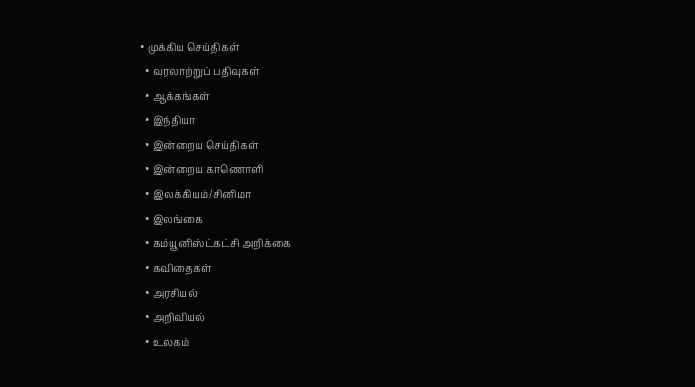• முக்கிய செய்திகள்
  • வரலாற்றுப் பதிவுகள்
  • ஆக்கங்கள்
  • இந்தியா
  • இன்றைய செய்திகள்
  • இன்றைய காணொளி
  • இலக்கியம்/சினிமா
  • இலங்கை
  • கம்யூனிஸ்ட்கட்சி அறிக்கை
  • கவிதைகள்
  • அரசியல்
  • அறிவியல்
  • உலகம்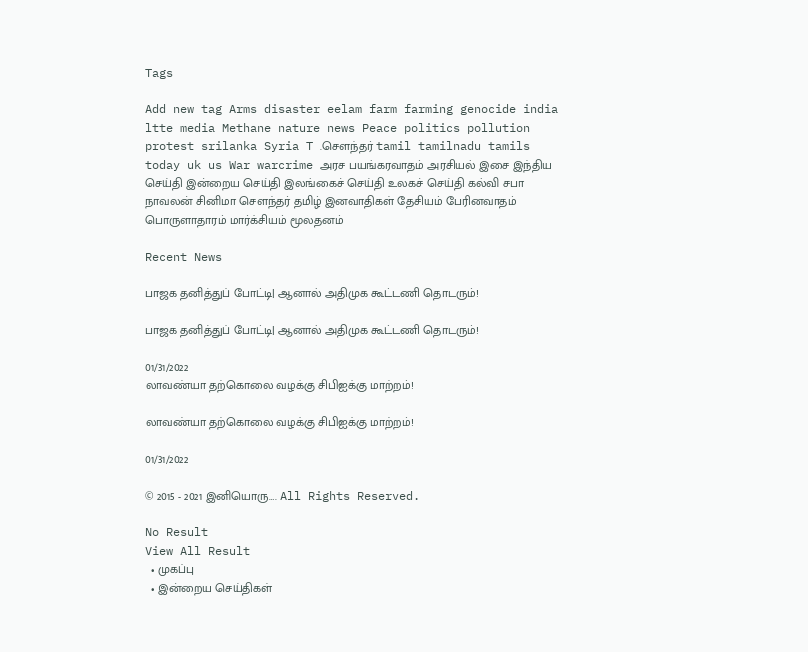Tags

Add new tag Arms disaster eelam farm farming genocide india ltte media Methane nature news Peace politics pollution protest srilanka Syria T .சௌந்தர் tamil tamilnadu tamils today uk us War warcrime அரச பயங்கரவாதம் அரசியல் இசை இந்திய செய்தி இன்றைய செய்தி இலங்கைச் செய்தி உலகச் செய்தி கல்வி சபா நாவலன் சினிமா சௌந்தர் தமிழ் இனவாதிகள் தேசியம் பேரினவாதம் பொருளாதாரம் மார்க்சியம் மூலதனம்

Recent News

பாஜக தனித்துப் போட்டி| ஆனால் அதிமுக கூட்டணி தொடரும்!

பாஜக தனித்துப் போட்டி| ஆனால் அதிமுக கூட்டணி தொடரும்!

01/31/2022
லாவண்யா தற்கொலை வழக்கு சிபிஐக்கு மாற்றம்!

லாவண்யா தற்கொலை வழக்கு சிபிஐக்கு மாற்றம்!

01/31/2022

© 2015 - 2021 இனியொரு…. All Rights Reserved.

No Result
View All Result
  • முகப்பு
  • இன்றைய செய்திகள்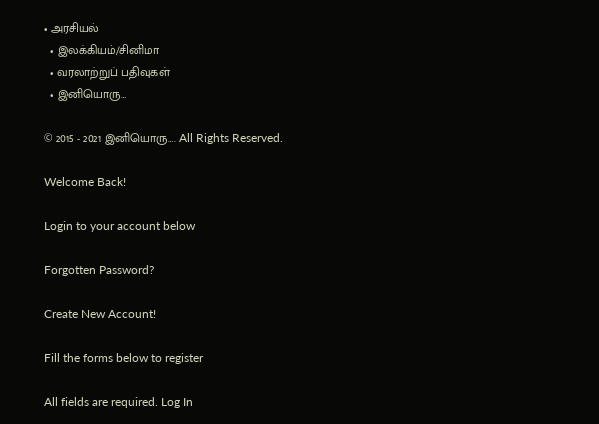• அரசியல்
  • இலக்கியம்/சினிமா
  • வரலாற்றுப் பதிவுகள்
  • இனியொரு…

© 2015 - 2021 இனியொரு…. All Rights Reserved.

Welcome Back!

Login to your account below

Forgotten Password?

Create New Account!

Fill the forms below to register

All fields are required. Log In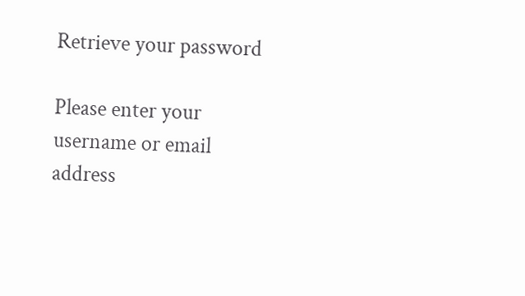Retrieve your password

Please enter your username or email address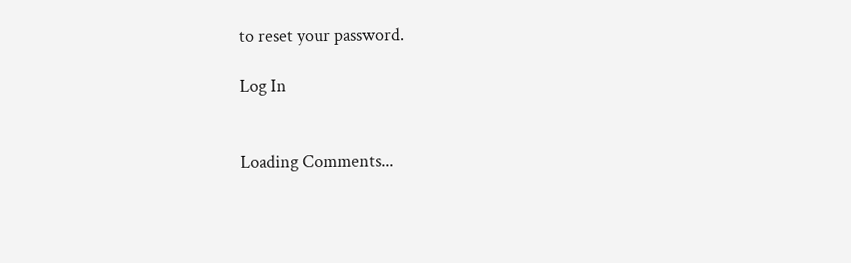to reset your password.

Log In


Loading Comments...